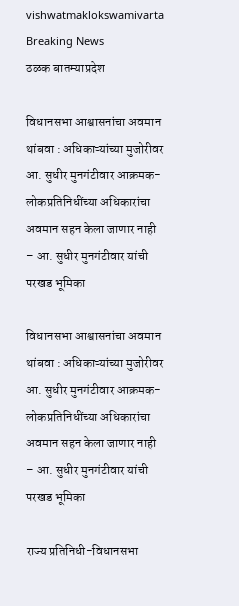vishwatmaklokswamivarta
Breaking News
ठळक बातम्याप्रदेश

विधानसभा आश्वासनांचा अवमान थांबवा : अधिकाऱ्यांच्या मुजोरीवर आ. सुधीर मुनगंटीवार आक्रमक- लोकप्रतिनिधींच्या अधिकारांचा अवमान सहन केला जाणार नाही – आ. सुधीर मुनगंटीवार यांची परखड भूमिका

विधानसभा आश्वासनांचा अवमान थांबवा : अधिकाऱ्यांच्या मुजोरीवर आ. सुधीर मुनगंटीवार आक्रमक- लोकप्रतिनिधींच्या अधिकारांचा अवमान सहन केला जाणार नाही – आ. सुधीर मुनगंटीवार यांची परखड भूमिका

राज्य प्रतिनिधी-विधानसभा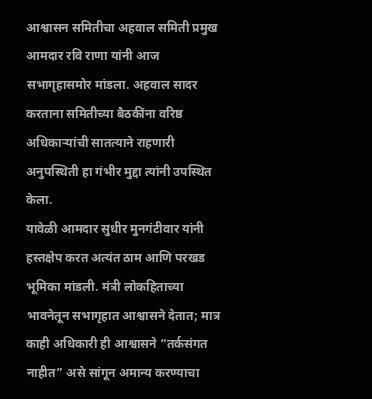आश्वासन समितीचा अहवाल समिती प्रमुख आमदार रवि राणा यांनी आज सभागृहासमोर मांडला. अहवाल सादर करताना समितीच्या बैठकींना वरिष्ठ अधिकाऱ्यांची सातत्याने राहणारी अनुपस्थिती हा गंभीर मुद्दा त्यांनी उपस्थित केला.
यावेळी आमदार सुधीर मुनगंटीवार यांनी हस्तक्षेप करत अत्यंत ठाम आणि परखड भूमिका मांडली. मंत्री लोकहिताच्या भावनेतून सभागृहात आश्वासने देतात; मात्र काही अधिकारी ही आश्वासने “तर्कसंगत नाहीत” असे सांगून अमान्य करण्याचा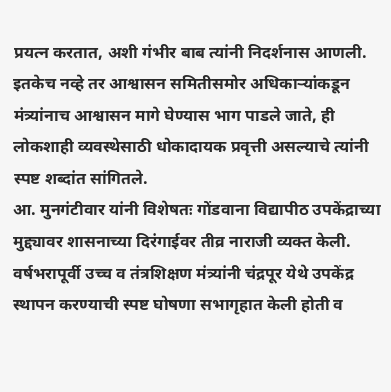प्रयत्न करतात, अशी गंभीर बाब त्यांनी निदर्शनास आणली. इतकेच नव्हे तर आश्वासन समितीसमोर अधिकाऱ्यांकडून मंत्र्यांनाच आश्वासन मागे घेण्यास भाग पाडले जाते, ही लोकशाही व्यवस्थेसाठी धोकादायक प्रवृत्ती असल्याचे त्यांनी स्पष्ट शब्दांत सांगितले.
आ. मुनगंटीवार यांनी विशेषतः गोंडवाना विद्यापीठ उपकेंद्राच्या मुद्द्यावर शासनाच्या दिरंगाईवर तीव्र नाराजी व्यक्त केली. वर्षभरापूर्वी उच्च व तंत्रशिक्षण मंत्र्यांनी चंद्रपूर येथे उपकेंद्र स्थापन करण्याची स्पष्ट घोषणा सभागृहात केली होती व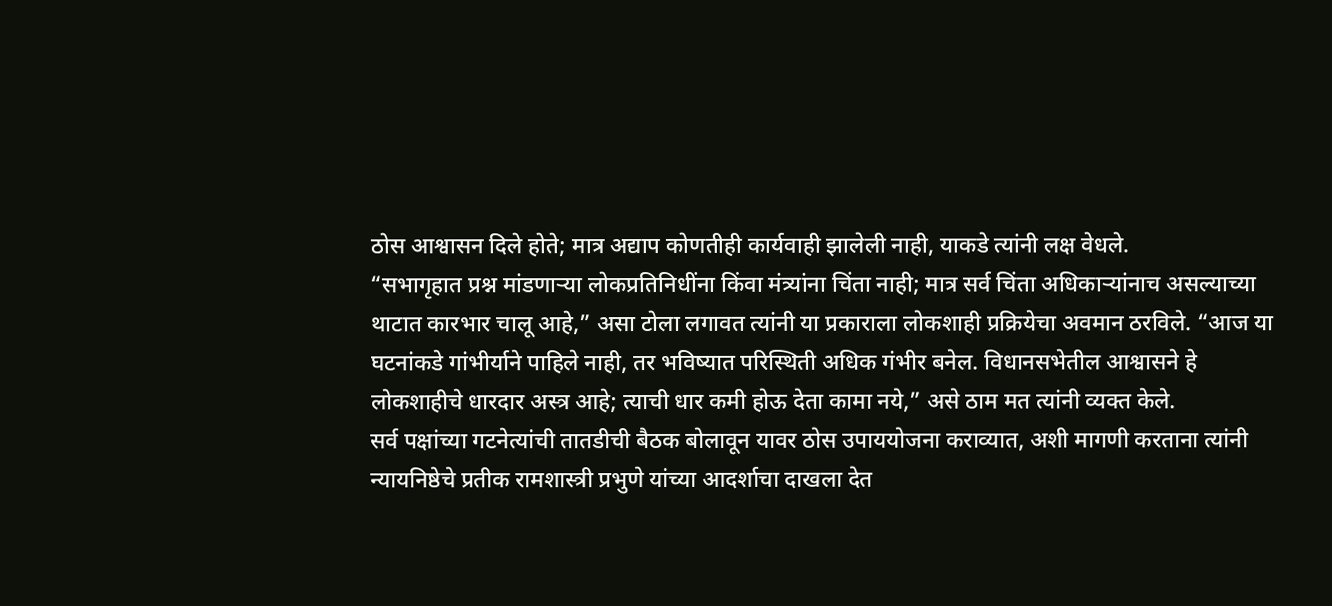ठोस आश्वासन दिले होते; मात्र अद्याप कोणतीही कार्यवाही झालेली नाही, याकडे त्यांनी लक्ष वेधले.
“सभागृहात प्रश्न मांडणाऱ्या लोकप्रतिनिधींना किंवा मंत्र्यांना चिंता नाही; मात्र सर्व चिंता अधिकाऱ्यांनाच असल्याच्या थाटात कारभार चालू आहे,” असा टोला लगावत त्यांनी या प्रकाराला लोकशाही प्रक्रियेचा अवमान ठरविले. “आज या घटनांकडे गांभीर्याने पाहिले नाही, तर भविष्यात परिस्थिती अधिक गंभीर बनेल. विधानसभेतील आश्वासने हे लोकशाहीचे धारदार अस्त्र आहे; त्याची धार कमी होऊ देता कामा नये,” असे ठाम मत त्यांनी व्यक्त केले.
सर्व पक्षांच्या गटनेत्यांची तातडीची बैठक बोलावून यावर ठोस उपाययोजना कराव्यात, अशी मागणी करताना त्यांनी न्यायनिष्ठेचे प्रतीक रामशास्त्री प्रभुणे यांच्या आदर्शाचा दाखला देत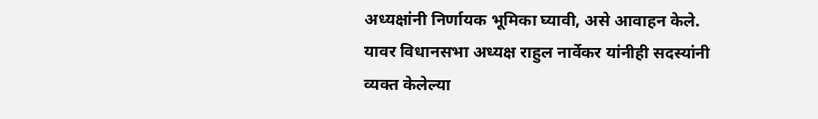अध्यक्षांनी निर्णायक भूमिका घ्यावी, असे आवाहन केले.
यावर विधानसभा अध्यक्ष राहुल नार्वेकर यांनीही सदस्यांनी व्यक्त केलेल्या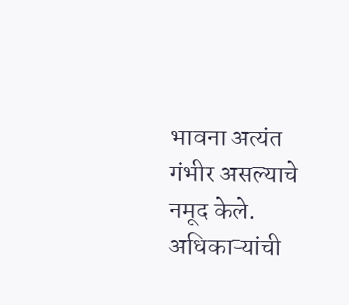भावना अत्यंत गंभीर असल्याचे नमूद केले. अधिकाऱ्यांची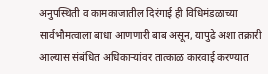अनुपस्थिती व कामकाजातील दिरंगाई ही विधिमंडळाच्या सार्वभौमत्वाला बाधा आणणारी बाब असून, यापुढे अशा तक्रारी आल्यास संबंधित अधिकाऱ्यांवर तात्काळ कारवाई करण्यात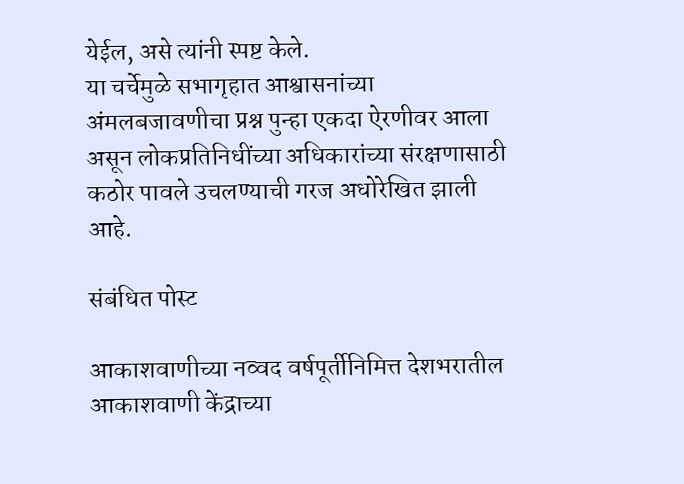येईल, असे त्यांनी स्पष्ट केले.
या चर्चेमुळे सभागृहात आश्वासनांच्या अंमलबजावणीचा प्रश्न पुन्हा एकदा ऐरणीवर आला असून लोकप्रतिनिधींच्या अधिकारांच्या संरक्षणासाठी कठोर पावले उचलण्याची गरज अधोरेखित झाली आहे.

संबंधित पोस्ट

आकाशवाणीच्या नव्वद वर्षपूर्तीनिमित्त देशभरातील आकाशवाणी केंद्राच्या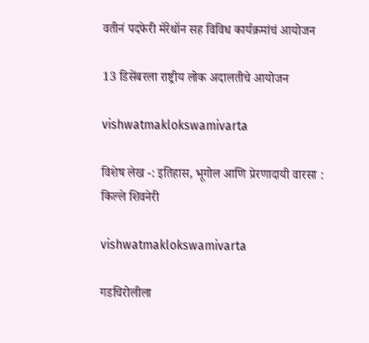वतीनं पदफेरी मॅरेथॉन सह विविध कार्यक्रमांचं आयोजन

13 डिसेंबरला राष्ट्रीय लोक अदालतीचे आयोजन

vishwatmaklokswamivarta

विशेष लेख -: इतिहास, भूगोल आणि प्रेरणादायी वारसा : किल्ले शिवनेरी

vishwatmaklokswamivarta

गडचिरोलीला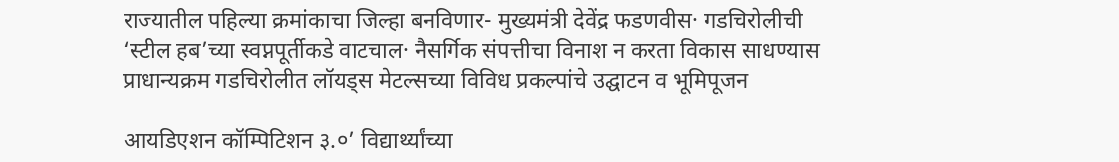राज्यातील पहिल्या क्रमांकाचा जिल्हा बनविणार- मुख्यमंत्री देवेंद्र फडणवीस· गडचिरोलीची ‘स्टील हब’च्या स्वप्नपूर्तीकडे वाटचाल· नैसर्गिक संपत्तीचा विनाश न करता विकास साधण्यास प्राधान्यक्रम गडचिरोलीत लॉयड्स मेटल्सच्या विविध प्रकल्पांचे उद्घाटन व भूमिपूजन

आयडिएशन कॉम्पिटिशन ३.०’ विद्यार्थ्यांच्या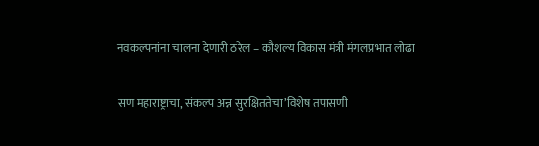नवकल्पनांना चालना देणारी ठरेल – कौशल्य विकास मंत्री मंगलप्रभात लोढा

सण महाराष्ट्राचा, संकल्प अन्न सुरक्षिततेचा’विशेष तपासणी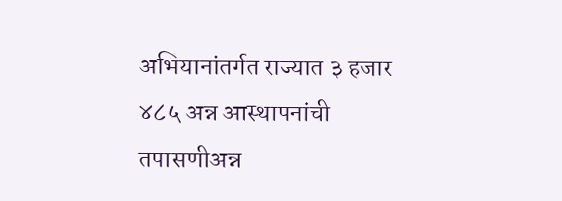अभियानांतर्गत राज्यात ३ हजार ४८५ अन्न आस्थापनांची तपासणीअन्न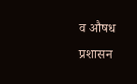व औषध प्रशासन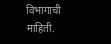विभागाची माहिती.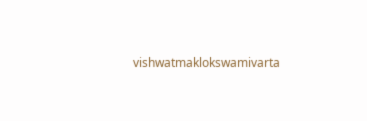vishwatmaklokswamivarta